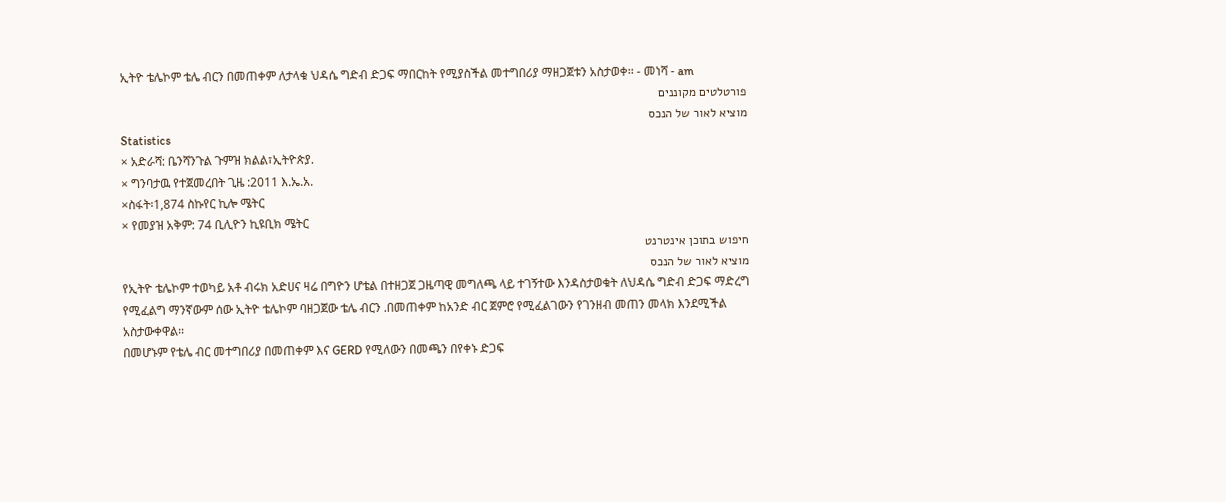ኢትዮ ቴሌኮም ቴሌ ብርን በመጠቀም ለታላቁ ህዳሴ ግድብ ድጋፍ ማበርከት የሚያስችል መተግበሪያ ማዘጋጀቱን አስታወቀ፡፡ - መነሻ - am
פורטלטים מקוננים
מוציא לאור של הנכס
Statistics
× አድራሻ: ቤንሻንጉል ጉምዝ ክልል፣ኢትዮጵያ.
× ግንባታዉ የተጀመረበት ጊዜ :2011 እ.ኤ.አ.
×ስፋት፡1,874 ስኩየር ኪሎ ሜትር
× የመያዝ አቅም: 74 ቢሊዮን ኪዩቢክ ሜትር
חיפוש בתוכן אינטרנט
מוציא לאור של הנכס
የኢትዮ ቴሌኮም ተወካይ አቶ ብሩክ አድሀና ዛሬ በግዮን ሆቴል በተዘጋጀ ጋዜጣዊ መግለጫ ላይ ተገኝተው እንዳስታወቁት ለህዳሴ ግድብ ድጋፍ ማድረግ የሚፈልግ ማንኛውም ሰው ኢትዮ ቴሌኮም ባዘጋጀው ቴሌ ብርን .በመጠቀም ከአንድ ብር ጀምሮ የሚፈልገውን የገንዘብ መጠን መላክ እንደሚችል አስታውቀዋል፡፡
በመሆኑም የቴሌ ብር መተግበሪያ በመጠቀም እና GERD የሚለውን በመጫን በየቀኑ ድጋፍ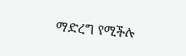ማድረግ የሚችሉ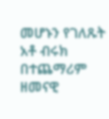መሆኑን የገለጹት አቶ ብሩክ በተጨማሪም ዘመናዊ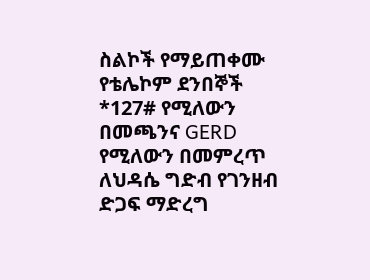ስልኮች የማይጠቀሙ የቴሌኮም ደንበኞች *127# የሚለውን በመጫንና GERD የሚለውን በመምረጥ ለህዳሴ ግድብ የገንዘብ ድጋፍ ማድረግ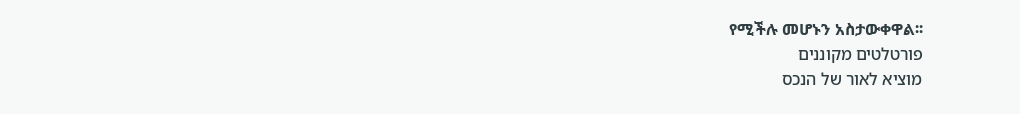የሚችሉ መሆኑን አስታውቀዋል፡፡
פורטלטים מקוננים
מוציא לאור של הנכס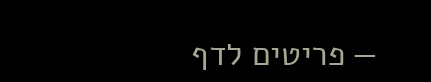— פריטים לדף